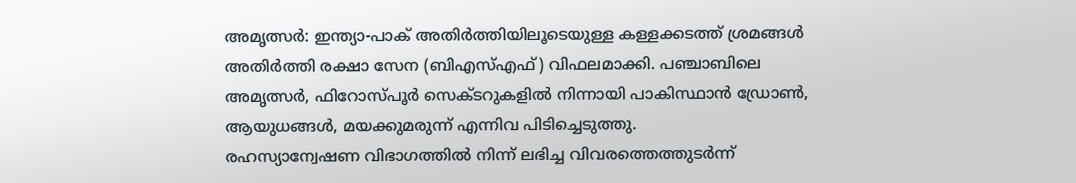അമൃത്സർ: ഇന്ത്യാ-പാക് അതിർത്തിയിലൂടെയുള്ള കള്ളക്കടത്ത് ശ്രമങ്ങൾ അതിർത്തി രക്ഷാ സേന (ബിഎസ്എഫ്) വിഫലമാക്കി. പഞ്ചാബിലെ അമൃത്സർ, ഫിറോസ്പൂർ സെക്ടറുകളിൽ നിന്നായി പാകിസ്ഥാൻ ഡ്രോൺ, ആയുധങ്ങൾ, മയക്കുമരുന്ന് എന്നിവ പിടിച്ചെടുത്തു.
രഹസ്യാന്വേഷണ വിഭാഗത്തിൽ നിന്ന് ലഭിച്ച വിവരത്തെത്തുടർന്ന്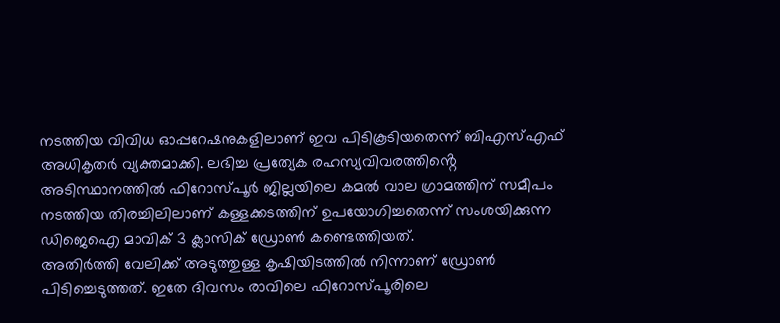നടത്തിയ വിവിധ ഓപ്പറേഷനുകളിലാണ് ഇവ പിടികൂടിയതെന്ന് ബിഎസ്എഫ് അധികൃതർ വ്യക്തമാക്കി. ലഭിച്ച പ്രത്യേക രഹസ്യവിവരത്തിൻ്റെ അടിസ്ഥാനത്തിൽ ഫിറോസ്പൂർ ജില്ലയിലെ കമൽ വാല ഗ്രാമത്തിന് സമീപം നടത്തിയ തിരച്ചിലിലാണ് കള്ളക്കടത്തിന് ഉപയോഗിച്ചതെന്ന് സംശയിക്കുന്ന ഡിജെഐ മാവിക് 3 ക്ലാസിക് ഡ്രോൺ കണ്ടെത്തിയത്.
അതിർത്തി വേലിക്ക് അടുത്തുള്ള കൃഷിയിടത്തിൽ നിന്നാണ് ഡ്രോൺ പിടിച്ചെടുത്തത്. ഇതേ ദിവസം രാവിലെ ഫിറോസ്പൂരിലെ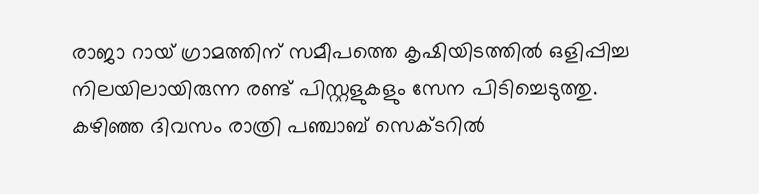രാജാ റായ് ഗ്രാമത്തിന് സമീപത്തെ കൃഷിയിടത്തിൽ ഒളിപ്പിച്ച നിലയിലായിരുന്ന രണ്ട് പിസ്റ്റളുകളും സേന പിടിച്ചെടുത്തു.
കഴിഞ്ഞ ദിവസം രാത്രി പഞ്ചാബ് സെക്ടറിൽ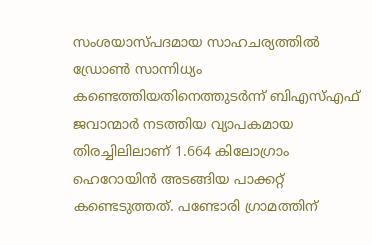സംശയാസ്പദമായ സാഹചര്യത്തിൽ ഡ്രോൺ സാന്നിധ്യം കണ്ടെത്തിയതിനെത്തുടർന്ന് ബിഎസ്എഫ് ജവാന്മാർ നടത്തിയ വ്യാപകമായ തിരച്ചിലിലാണ് 1.664 കിലോഗ്രാം ഹെറോയിൻ അടങ്ങിയ പാക്കറ്റ് കണ്ടെടുത്തത്. പണ്ടോരി ഗ്രാമത്തിന്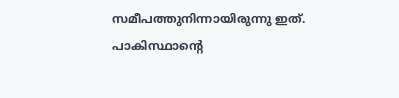സമീപത്തുനിന്നായിരുന്നു ഇത്.
പാകിസ്ഥാന്റെ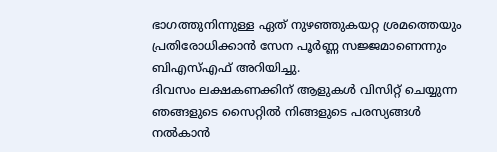ഭാഗത്തുനിന്നുള്ള ഏത് നുഴഞ്ഞുകയറ്റ ശ്രമത്തെയും പ്രതിരോധിക്കാൻ സേന പൂർണ്ണ സജ്ജമാണെന്നും ബിഎസ്എഫ് അറിയിച്ചു.
ദിവസം ലക്ഷകണക്കിന് ആളുകൾ വിസിറ്റ് ചെയ്യുന്ന ഞങ്ങളുടെ സൈറ്റിൽ നിങ്ങളുടെ പരസ്യങ്ങൾ നൽകാൻ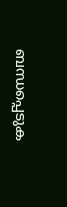ബന്ധപ്പെടുക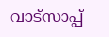വാട്സാപ്പ്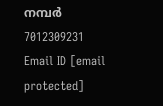നമ്പർ 7012309231 Email ID [email protected]